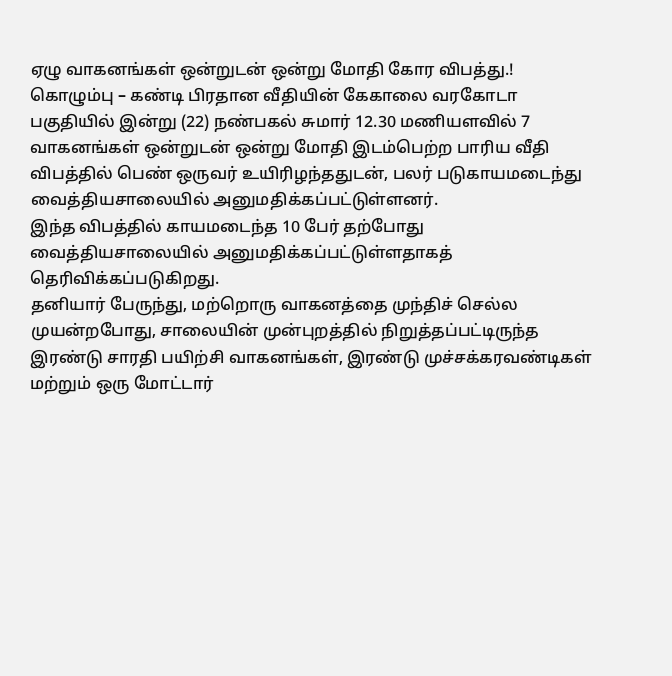ஏழு வாகனங்கள் ஒன்றுடன் ஒன்று மோதி கோர விபத்து.!
கொழும்பு – கண்டி பிரதான வீதியின் கேகாலை வரகோடா பகுதியில் இன்று (22) நண்பகல் சுமார் 12.30 மணியளவில் 7 வாகனங்கள் ஒன்றுடன் ஒன்று மோதி இடம்பெற்ற பாரிய வீதி விபத்தில் பெண் ஒருவர் உயிரிழந்ததுடன், பலர் படுகாயமடைந்து வைத்தியசாலையில் அனுமதிக்கப்பட்டுள்ளனர்.
இந்த விபத்தில் காயமடைந்த 10 பேர் தற்போது வைத்தியசாலையில் அனுமதிக்கப்பட்டுள்ளதாகத் தெரிவிக்கப்படுகிறது.
தனியார் பேருந்து, மற்றொரு வாகனத்தை முந்திச் செல்ல முயன்றபோது, சாலையின் முன்புறத்தில் நிறுத்தப்பட்டிருந்த இரண்டு சாரதி பயிற்சி வாகனங்கள், இரண்டு முச்சக்கரவண்டிகள் மற்றும் ஒரு மோட்டார்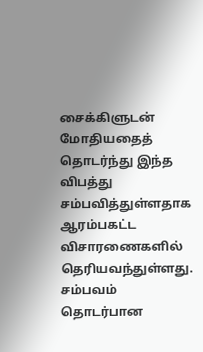சைக்கிளுடன் மோதியதைத் தொடர்ந்து இந்த விபத்து சம்பவித்துள்ளதாக ஆரம்பகட்ட விசாரணைகளில் தெரியவந்துள்ளது.
சம்பவம் தொடர்பான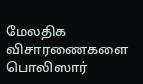மேலதிக விசாரணைகளை பொலிஸார்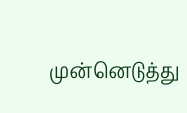முன்னெடுத்து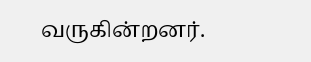வருகின்றனர்.